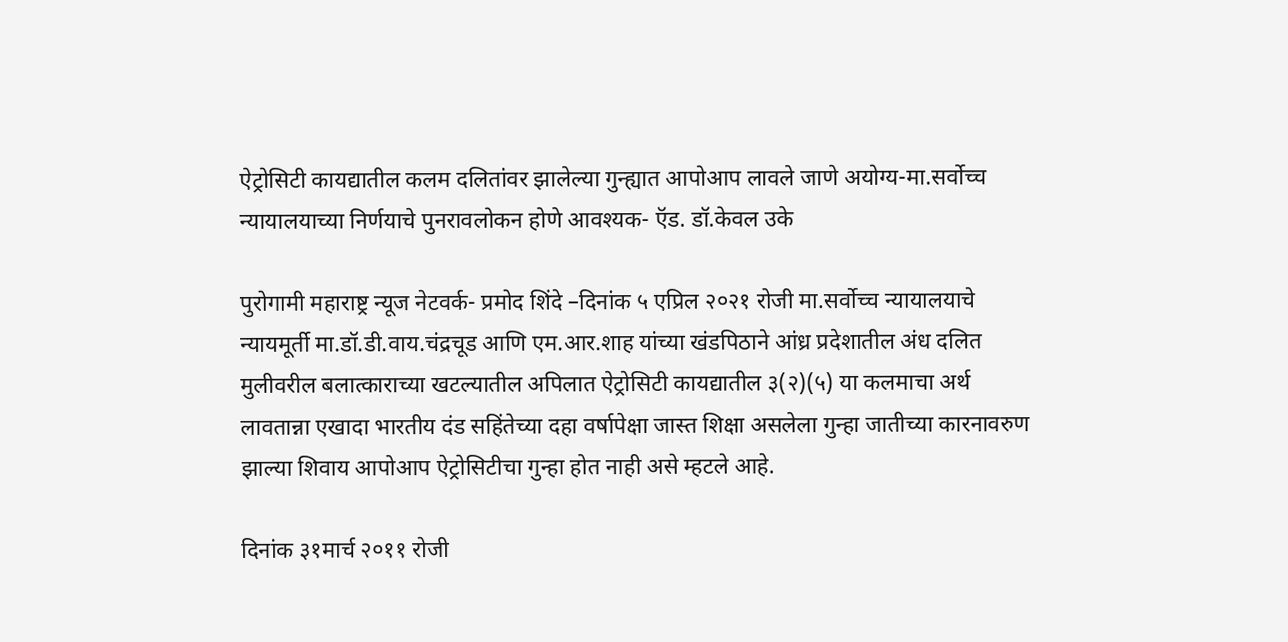ऐट्रोसिटी कायद्यातील कलम दलितांवर झालेल्या गुन्ह्यात आपोआप लावले जाणे अयोग्य-मा.सर्वोच्च न्यायालयाच्या निर्णयाचे पुनरावलोकन होणे आवश्यक- ऍड. डॉ.केवल उके

पुरोगामी महाराष्ट्र न्यूज नेटवर्क- प्रमोद शिंदे –दिनांक ५ एप्रिल २०२१ रोजी मा.सर्वोच्च न्यायालयाचे न्यायमूर्ती मा.डॉ.डी.वाय.चंद्रचूड आणि एम.आर.शाह यांच्या खंडपिठाने आंध्र प्रदेशातील अंध दलित मुलीवरील बलात्काराच्या खटल्यातील अपिलात ऐट्रोसिटी कायद्यातील ३(२)(५) या कलमाचा अर्थ लावतान्ना एखादा भारतीय दंड सहिंतेच्या दहा वर्षापेक्षा जास्त शिक्षा असलेला गुन्हा जातीच्या कारनावरुण झाल्या शिवाय आपोआप ऐट्रोसिटीचा गुन्हा होत नाही असे म्हटले आहे.

दिनांक ३१मार्च २०११ रोजी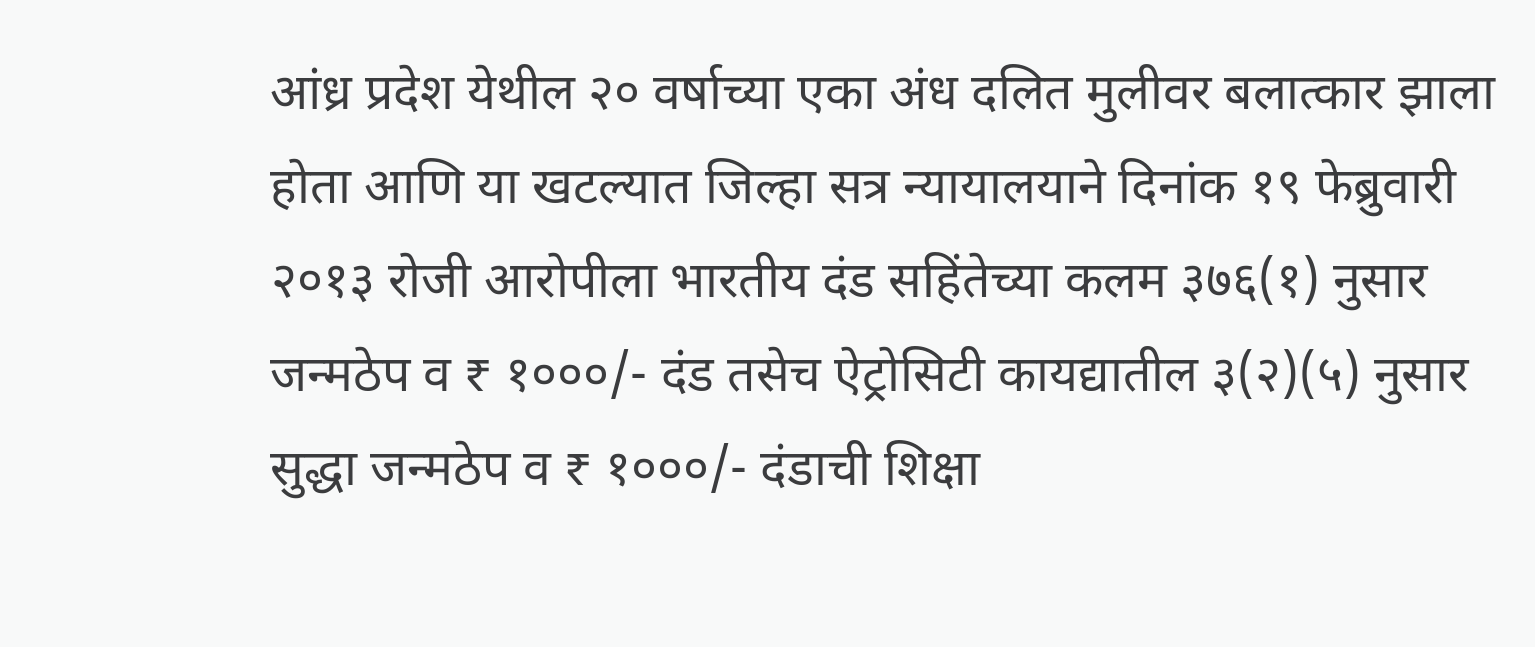आंध्र प्रदेश येथील २० वर्षाच्या एका अंध दलित मुलीवर बलात्कार झाला होता आणि या खटल्यात जिल्हा सत्र न्यायालयाने दिनांक १९ फेब्रुवारी २०१३ रोजी आरोपीला भारतीय दंड सहिंतेच्या कलम ३७६(१) नुसार जन्मठेप व ₹ १०००/- दंड तसेच ऐट्रोसिटी कायद्यातील ३(२)(५) नुसार सुद्धा जन्मठेप व ₹ १०००/- दंडाची शिक्षा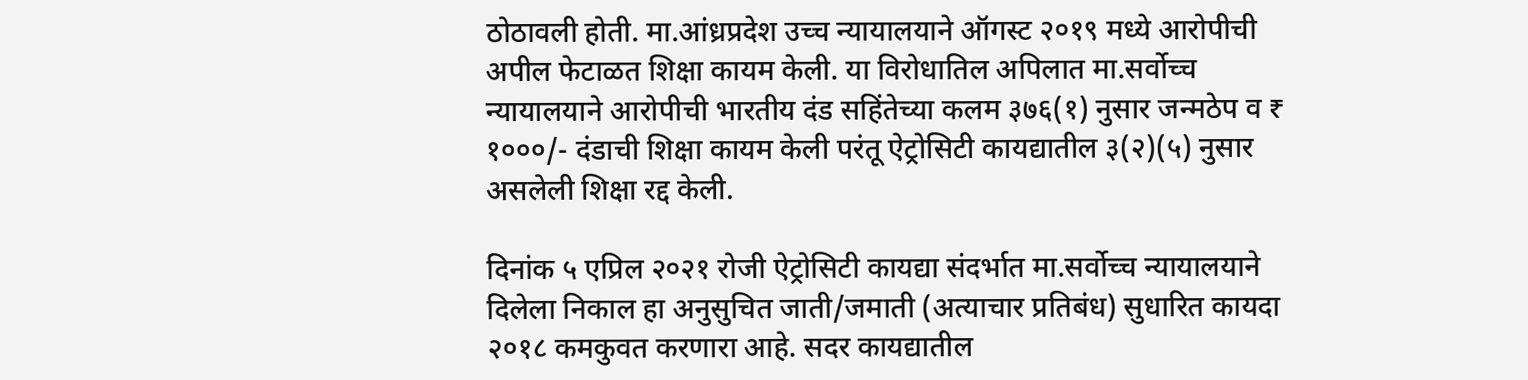ठोठावली होती. मा.आंध्रप्रदेश उच्च न्यायालयाने ऑगस्ट २०१९ मध्ये आरोपीची अपील फेटाळत शिक्षा कायम केली. या विरोधातिल अपिलात मा.सर्वोच्च न्यायालयाने आरोपीची भारतीय दंड सहिंतेच्या कलम ३७६(१) नुसार जन्मठेप व ₹ १०००/- दंडाची शिक्षा कायम केली परंतू ऐट्रोसिटी कायद्यातील ३(२)(५) नुसार असलेली शिक्षा रद्द केली.

दिनांक ५ एप्रिल २०२१ रोजी ऐट्रोसिटी कायद्या संदर्भात मा.सर्वोच्च न्यायालयाने दिलेला निकाल हा अनुसुचित जाती/जमाती (अत्याचार प्रतिबंध) सुधारित कायदा २०१८ कमकुवत करणारा आहे. सदर कायद्यातील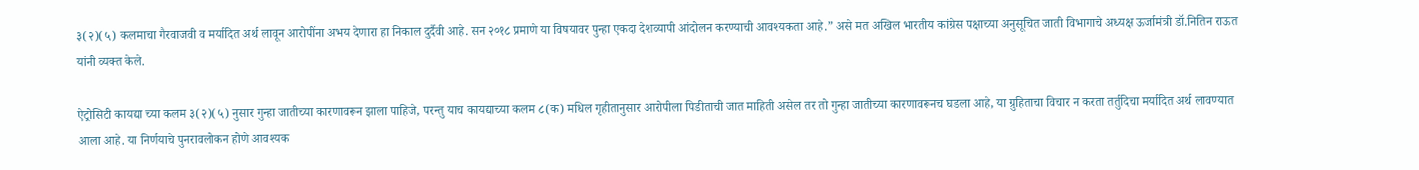३(२)(५) कलमाचा गैरवाजवी व मर्यादित अर्थ लावून आरोपींना अभय देणारा हा निकाल दुर्दैवी आहे. सन २०१८ प्रमाणे या विषयावर पुन्हा एकदा देशव्यापी आंदोलन करण्याची आवश्यकता आहे.” असे मत अखिल भारतीय कांग्रेस पक्षाच्या अनुसूचित जाती विभागाचे अध्यक्ष ऊर्जामंत्री डॉ.नितिन राऊत यांनी व्यक्त केले.

ऐट्रोसिटी कायद्या च्या कलम ३(२)(५) नुसार गुन्हा जातीच्या कारणावरून झाला पाहिजे, परन्तु याच कायद्याच्या कलम ८(क) मधिल गृहीतानुसार आरोपीला पिडीताची जात माहिती असेल तर तो गुन्हा जातीच्या कारणावरूनच घडला आहे, या ग्रुहिताचा विचार न करता तर्तुदिचा मर्यादित अर्थ लावण्यात आला आहे. या निर्णयाचे पुनरावलोकन होणे आवश्यक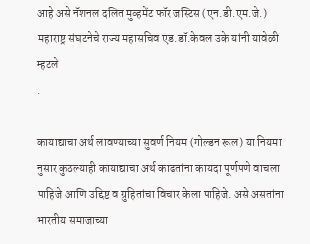आहे असे नॅशनल दलित मुव्हमेंट फॉर जस्टिस (एन.डी.एम.जे.) महाराष्ट्र संघटनेचे राज्य महासचिव एड.डॉ.केवल उके यांनी यावेळी म्हटले
.

कायाद्याचा अर्थ लावण्याच्या सुवर्ण नियम (गोल्डन रूल) या नियमा नुसार कुठल्याही कायाद्याचा अर्थ काढतांना कायदा पूर्णपणे वाचला पाहिजे आणि उद्दिष्ट व ग्रुहितांचा विचार केला पाहिजे. असे असतांना भारतीय समाजाच्या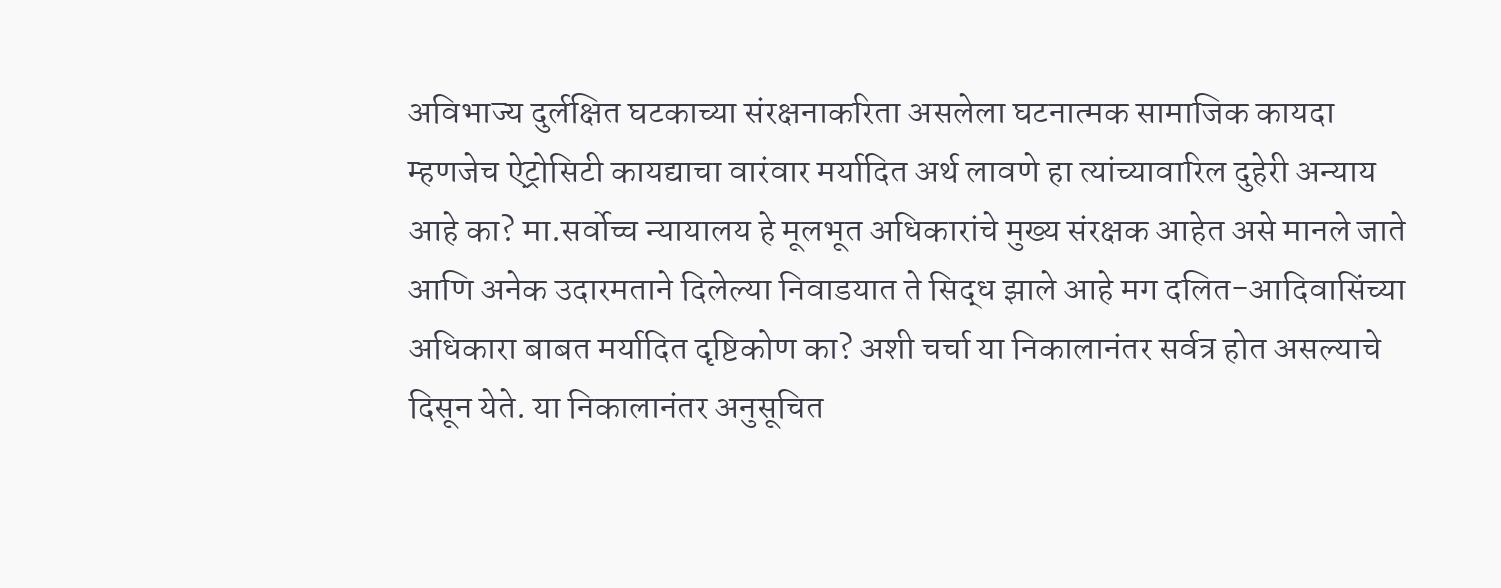अविभाज्य दुर्लक्षित घटकाच्या संरक्षनाकरिता असलेला घटनात्मक सामाजिक कायदा म्हणजेच ऐट्रोसिटी कायद्याचा वारंवार मर्यादित अर्थ लावणे हा त्यांच्यावारिल दुहेरी अन्याय आहे का? मा.सर्वोच्च न्यायालय हे मूलभूत अधिकारांचे मुख्य संरक्षक आहेत असे मानले जाते आणि अनेक उदारमताने दिलेल्या निवाडयात ते सिद्ध झाले आहे मग दलित-आदिवासिंच्या अधिकारा बाबत मर्यादित दृष्टिकोण का? अशी चर्चा या निकालानंतर सर्वत्र होत असल्याचे दिसून येते. या निकालानंतर अनुसूचित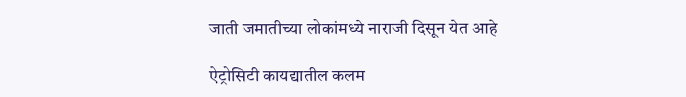जाती जमातीच्या लोकांमध्ये नाराजी दिसून येत आहे

ऐट्रोसिटी कायद्यातील कलम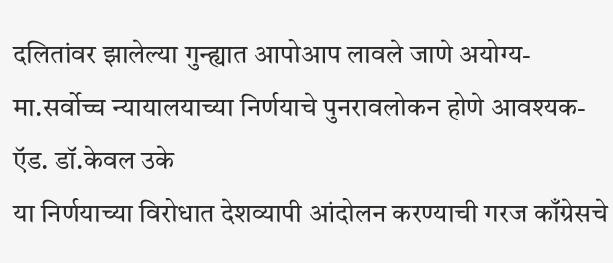दलितांवर झालेल्या गुन्ह्यात आपोआप लावले जाणे अयोग्य-मा.सर्वोच्च न्यायालयाच्या निर्णयाचे पुनरावलोकन होणे आवश्यक- ऍड. डॉ.केवल उके
या निर्णयाच्या विरोधात देशव्यापी आंदोलन करण्याची गरज काँग्रेसचे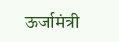ऊर्जामंत्री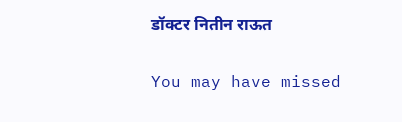डॉक्टर नितीन राऊत

You may have missed